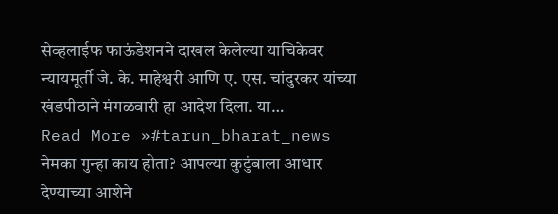सेव्हलाईफ फाऊंडेशनने दाखल केलेल्या याचिकेवर न्यायमूर्ती जे. के. माहेश्वरी आणि ए. एस. चांदुरकर यांच्या खंडपीठाने मंगळवारी हा आदेश दिला. या…
Read More »#tarun_bharat_news
नेमका गुन्हा काय होता? आपल्या कुटुंबाला आधार देण्याच्या आशेने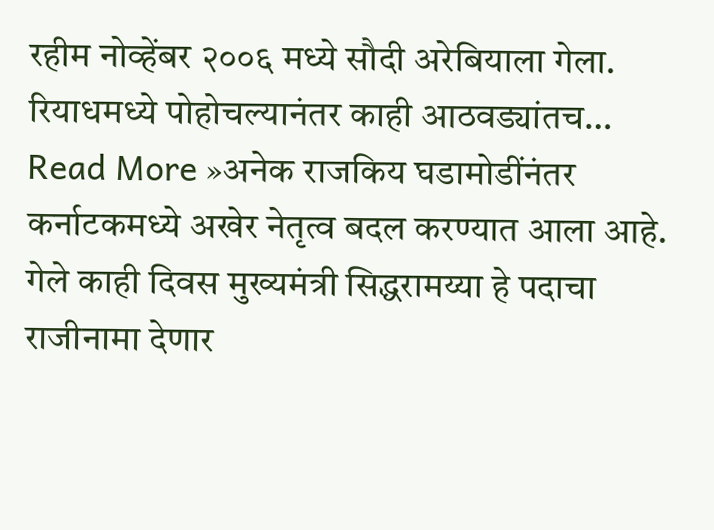रहीम नोव्हेंबर २००६ मध्ये सौदी अरेबियाला गेला. रियाधमध्ये पोहोचल्यानंतर काही आठवड्यांतच…
Read More »अनेक राजकिय घडामोडींनंतर कर्नाटकमध्ये अखेर नेतृत्व बदल करण्यात आला आहे. गेले काही दिवस मुख्यमंत्री सिद्धरामय्या हे पदाचा राजीनामा देणार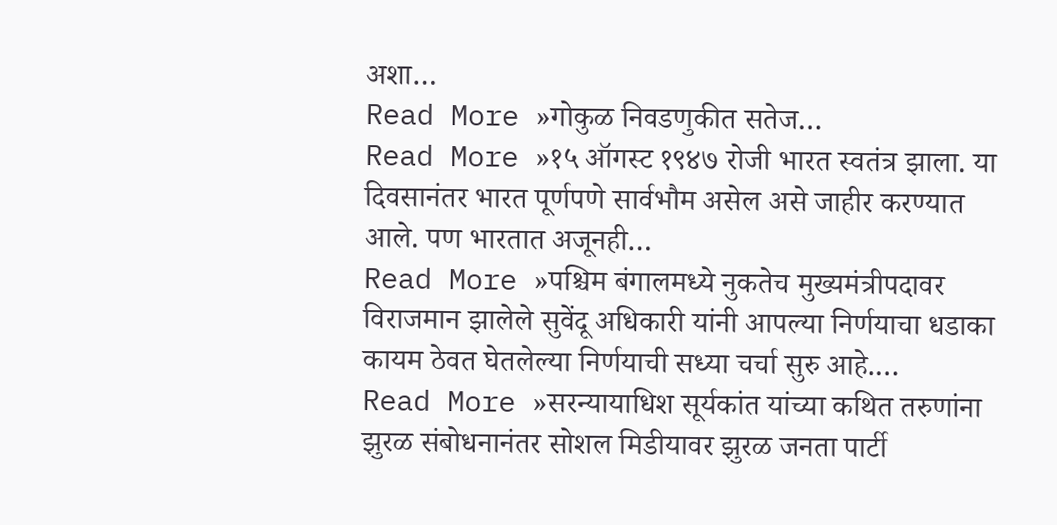अशा…
Read More »गोकुळ निवडणुकीत सतेज…
Read More »१५ ऑगस्ट १९४७ रोजी भारत स्वतंत्र झाला. या दिवसानंतर भारत पूर्णपणे सार्वभौम असेल असे जाहीर करण्यात आले. पण भारतात अजूनही…
Read More »पश्चिम बंगालमध्ये नुकतेच मुख्यमंत्रीपदावर विराजमान झालेले सुवेंदू अधिकारी यांनी आपल्या निर्णयाचा धडाका कायम ठेवत घेतलेल्या निर्णयाची सध्या चर्चा सुरु आहे.…
Read More »सरन्यायाधिश सूर्यकांत यांच्या कथित तरुणांना झुरळ संबोधनानंतर सोशल मिडीयावर झुरळ जनता पार्टी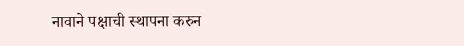नावाने पक्षाची स्थापना करुन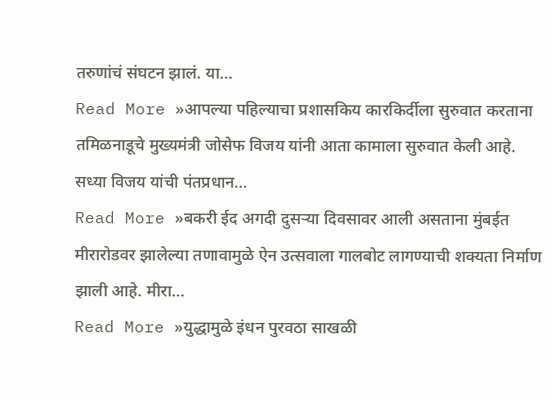तरुणांचं संघटन झालं. या…
Read More »आपल्या पहिल्याचा प्रशासकिय कारकिर्दीला सुरुवात करताना तमिळनाडूचे मुख्यमंत्री जोसेफ विजय यांनी आता कामाला सुरुवात केली आहे. सध्या विजय यांची पंतप्रधान…
Read More »बकरी ईद अगदी दुसऱ्या दिवसावर आली असताना मुंबईत मीरारोडवर झालेल्या तणावामुळे ऐन उत्सवाला गालबोट लागण्याची शक्यता निर्माण झाली आहे. मीरा…
Read More »युद्धामुळे इंधन पुरवठा साखळी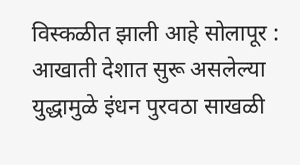विस्कळीत झाली आहे सोलापूर : आखाती देशात सुरू असलेल्या युद्धामुळे इंधन पुरवठा साखळी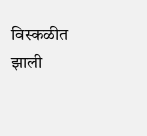विस्कळीत झाली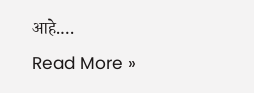आहे.…
Read More »